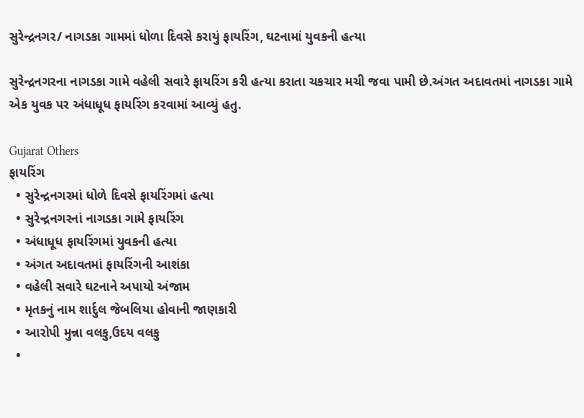સુરેન્દ્રનગર/ નાગડકા ગામમાં ધોળા દિવસે કરાયું ફાયરિંગ, ઘટનામાં યુવકની હત્યા

સુરેન્દ્રનગરના નાગડકા ગામે વહેલી સવારે ફાયરિંગ કરી હત્યા કરાતા ચકચાર મચી જવા પામી છે.અંગત અદાવતમાં નાગડકા ગામે એક યુવક પર અંધાધૂધ ફાયરિંગ કરવામાં આવ્યું હતુ.

Gujarat Others
ફાયરિંગ
  • સુરેન્દ્રનગરમાં ધોળે દિવસે ફાયરિંગમાં હત્યા
  • સુરેન્દ્રનગરનાં નાગડકા ગામે ફાયરિંગ
  • અંધાધૂધ ફાયરિંગમાં યુવકની હત્યા
  • અંગત અદાવતમાં ફાયરિંગની આશંકા
  • વહેલી સવારે ઘટનાને અપાયો અંજામ
  • મૃતકનું નામ શાર્દુલ જેબલિયા હોવાની જાણકારી
  • આરોપી મુન્ના વલકુ,ઉદય વલકુ
  •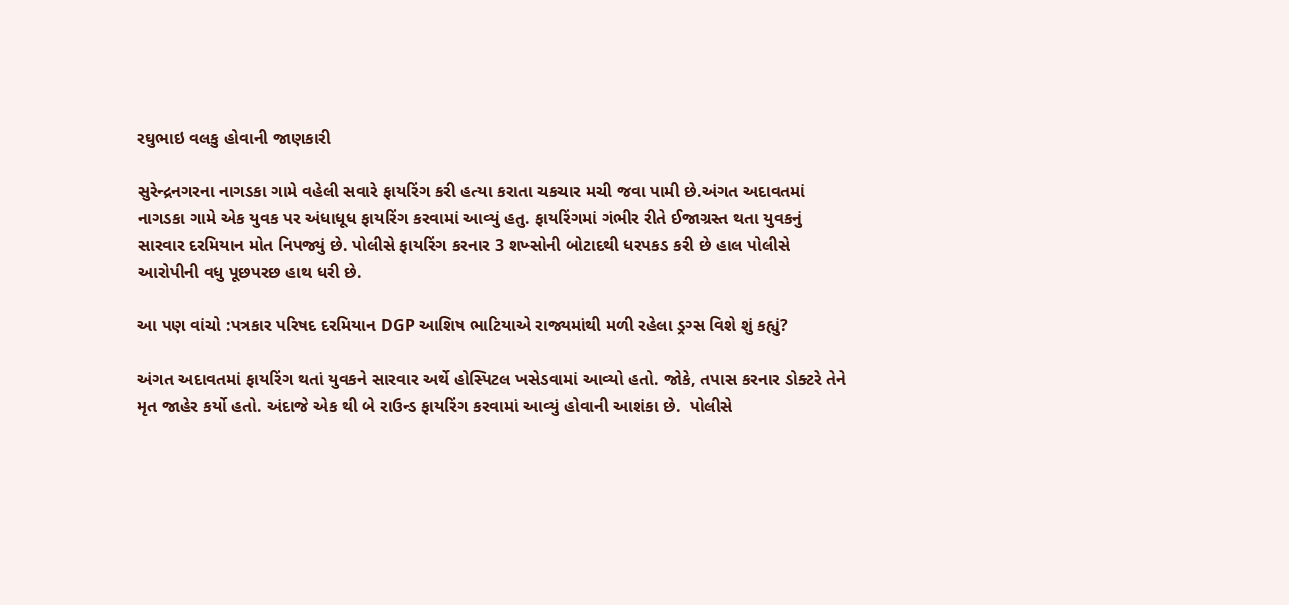રઘુભાઇ વલકુ હોવાની જાણકારી

સુરેન્દ્રનગરના નાગડકા ગામે વહેલી સવારે ફાયરિંગ કરી હત્યા કરાતા ચકચાર મચી જવા પામી છે.અંગત અદાવતમાં નાગડકા ગામે એક યુવક પર અંધાધૂધ ફાયરિંગ કરવામાં આવ્યું હતુ. ફાયરિંગમાં ગંભીર રીતે ઈજાગ્રસ્ત થતા યુવકનું સારવાર દરમિયાન મોત નિપજ્યું છે. પોલીસે ફાયરિંગ કરનાર 3 શખ્સોની બોટાદથી ધરપકડ કરી છે હાલ પોલીસે આરોપીની વધુ પૂછપરછ હાથ ધરી છે.

આ પણ વાંચો :પત્રકાર પરિષદ દરમિયાન DGP આશિષ ભાટિયાએ રાજ્યમાંથી મળી રહેલા ડ્રગ્સ વિશે શું કહ્યું?

અંગત અદાવતમાં ફાયરિંગ થતાં યુવકને સારવાર અર્થે હોસ્પિટલ ખસેડવામાં આવ્યો હતો. જોકે, તપાસ કરનાર ડોક્ટરે તેને મૃત જાહેર કર્યો હતો. અંદાજે એક થી બે રાઉન્ડ ફાયરિંગ કરવામાં આવ્યું હોવાની આશંકા છે.  પોલીસે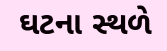ઘટના સ્થળે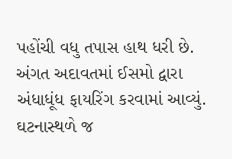પહોંચી વધુ તપાસ હાથ ધરી છે.  અંગત અદાવતમાં ઈસમો દ્વારા અંધાધૂંધ ફાયરિંગ કરવામાં આવ્યું. ઘટનાસ્થળે જ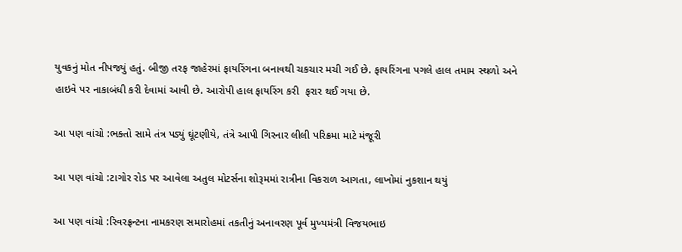યુવકનું મોત નીપજ્યું હતું. બીજી તરફ જાહેરમાં ફાયરિંગના બનાવથી ચકચાર મચી ગઈ છે. ફાયરિંગના પગલે હાલ તમામ સ્થળો અને હાઇવે પર નાકાબંધી કરી દેવામાં આવી છે. આરોપી હાલ ફાયરિંગ કરી  ફરાર થઈ ગયા છે.

આ પણ વાંચો :ભક્તો સામે તંત્ર પડ્યું ઘૂંટણીયે, તંત્રે આપી ગિરનાર લીલી પરિક્રમા માટે મંજૂરી

આ પણ વાંચો :ટાગોર રોડ પર આવેલા અતુલ મોટર્સના શોરૂમમાં રાત્રીના વિકરાળ આગતા, લાખોમાં નુકશાન થયું

આ પણ વાંચો :રિવરફ્રન્ટના નામકરણ સમારોહમાં તકતીનું અનાવરણ પૂર્વ મુખ્યમંત્રી વિજયભાઇ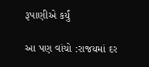રૂપાણીએ કર્યું

આ પણ વાંચો :રાજયમાં દર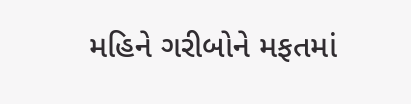મહિને ગરીબોને મફતમાં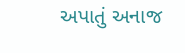અપાતું અનાજ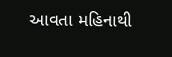આવતા મહિનાથી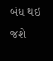બંધ થઇ જશે